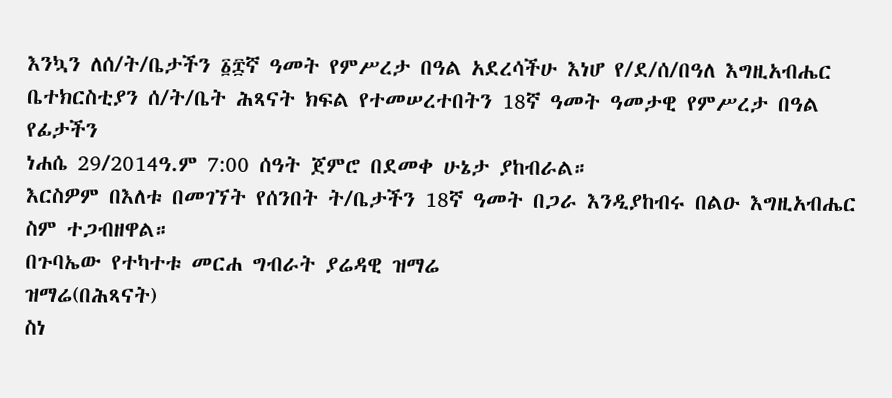እንኳን ለሰ/ት/ቤታችን ፩፰ኛ ዓመት የምሥረታ በዓል አደረሳችሁ እነሆ የ/ደ/ሰ/በዓለ እግዚአብሔር ቤተክርስቲያን ሰ/ት/ቤት ሕጻናት ክፍል የተመሠረተበትን 18ኛ ዓመት ዓመታዊ የምሥረታ በዓል የፊታችን
ነሐሴ 29/2014ዓ.ም 7:00 ሰዓት ጀምሮ በደመቀ ሁኔታ ያከብራል።
እርስዎም በእለቱ በመገኘት የሰንበት ት/ቤታችን 18ኛ ዓመት በጋራ እንዲያከብሩ በልዑ እግዚአብሔር ስም ተጋብዘዋል።
በጉባኤው የተካተቱ መርሐ ግብራት ያሬዳዊ ዝማሬ
ዝማሬ(በሕጻናት)
ስነ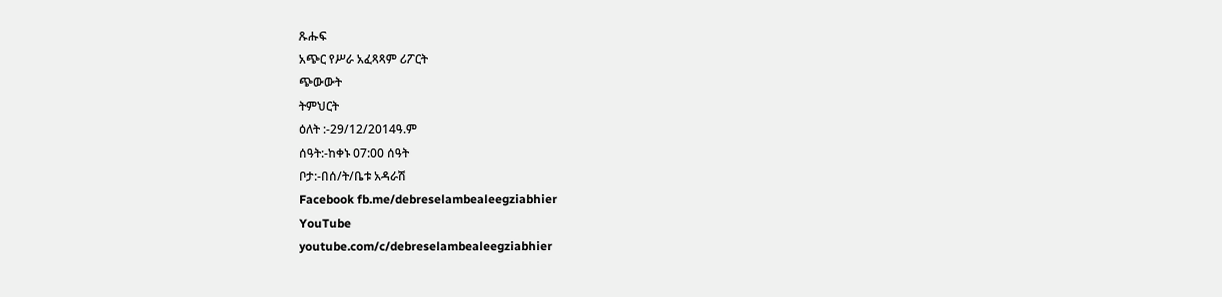ጹሑፍ
አጭር የሥራ አፈጻጻም ሪፖርት
ጭውውት
ትምህርት
ዕለት :-29/12/2014ዓ.ም
ሰዓት:-ከቀኑ 07:00 ሰዓት
ቦታ:-በሰ/ት/ቤቱ አዳራሽ
Facebook fb.me/debreselambealeegziabhier
YouTube
youtube.com/c/debreselambealeegziabhier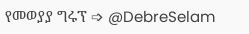የመወያያ ግሩፕ ➩ @DebreSelam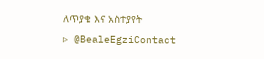ለጥያቄ እና አስተያየት
▹ @BealeEgziContact